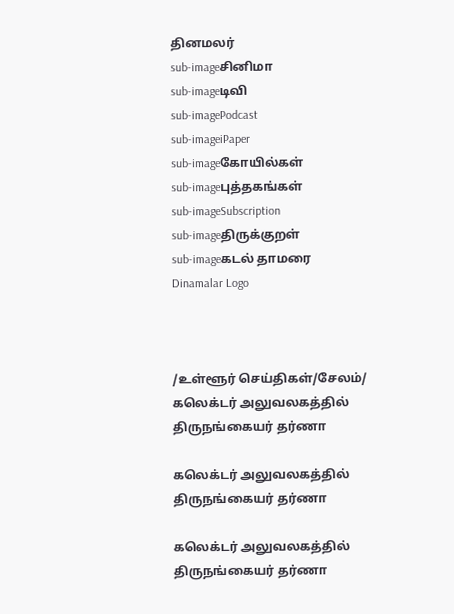தினமலர்
sub-imageசினிமா
sub-imageடிவி
sub-imagePodcast
sub-imageiPaper
sub-imageகோயில்கள்
sub-imageபுத்தகங்கள்
sub-imageSubscription
sub-imageதிருக்குறள்
sub-imageகடல் தாமரை
Dinamalar Logo



/உள்ளூர் செய்திகள்/சேலம்/ கலெக்டர் அலுவலகத்தில் திருநங்கையர் தர்ணா

கலெக்டர் அலுவலகத்தில் திருநங்கையர் தர்ணா

கலெக்டர் அலுவலகத்தில் திருநங்கையர் தர்ணா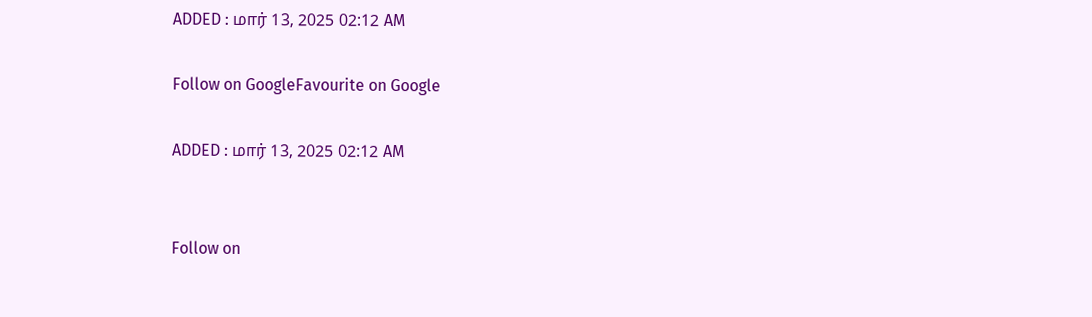ADDED : மார் 13, 2025 02:12 AM

Follow on GoogleFavourite on Google

ADDED : மார் 13, 2025 02:12 AM


Follow on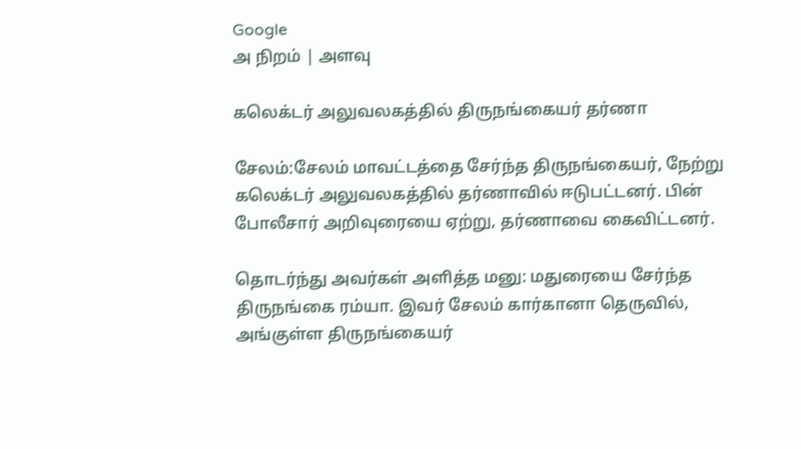Google
அ நிறம் | அளவு

கலெக்டர் அலுவலகத்தில் திருநங்கையர் தர்ணா

சேலம்:சேலம் மாவட்டத்தை சேர்ந்த திருநங்கையர், நேற்று கலெக்டர் அலுவலகத்தில் தர்ணாவில் ஈடுபட்டனர். பின் போலீசார் அறிவுரையை ஏற்று, தர்ணாவை கைவிட்டனர்.

தொடர்ந்து அவர்கள் அளித்த மனு: மதுரையை சேர்ந்த திருநங்கை ரம்யா. இவர் சேலம் கார்கானா தெருவில், அங்குள்ள திருநங்கையர்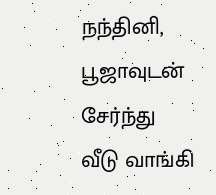நந்தினி, பூஜாவுடன் சேர்ந்து வீடு வாங்கி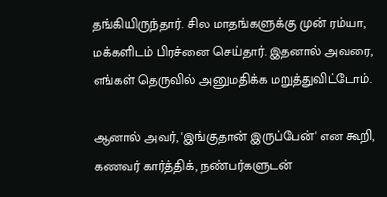தங்கியிருந்தார். சில மாதங்களுக்கு முன் ரம்யா, மக்களிடம் பிரச்னை செய்தார். இதனால் அவரை, எங்கள் தெருவில் அனுமதிக்க மறுத்துவிட்டோம்.

ஆனால் அவர், 'இங்குதான் இருப்பேன்' என கூறி, கணவர் கார்த்திக், நண்பர்களுடன்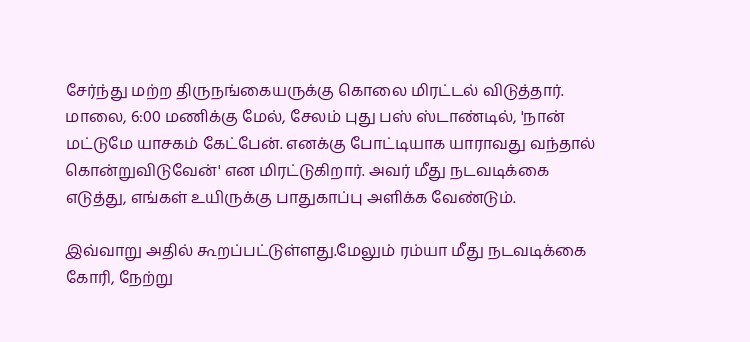சேர்ந்து மற்ற திருநங்கையருக்கு கொலை மிரட்டல் விடுத்தார். மாலை, 6:00 மணிக்கு மேல், சேலம் புது பஸ் ஸ்டாண்டில், 'நான் மட்டுமே யாசகம் கேட்பேன். எனக்கு போட்டியாக யாராவது வந்தால் கொன்றுவிடுவேன்' என மிரட்டுகிறார். அவர் மீது நடவடிக்கை எடுத்து, எங்கள் உயிருக்கு பாதுகாப்பு அளிக்க வேண்டும்.

இவ்வாறு அதில் கூறப்பட்டுள்ளது.மேலும் ரம்யா மீது நடவடிக்கை கோரி, நேற்று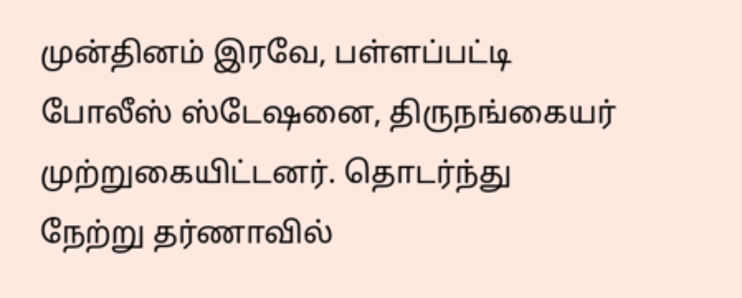முன்தினம் இரவே, பள்ளப்பட்டி போலீஸ் ஸ்டேஷனை, திருநங்கையர் முற்றுகையிட்டனர். தொடர்ந்து நேற்று தர்ணாவில்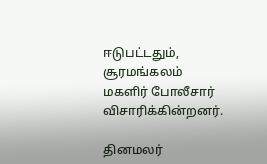ஈடுபட்டதும், சூரமங்கலம் மகளிர் போலீசார் விசாரிக்கின்றனர்.

தினமலர்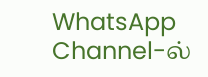WhatsApp Channel-ல்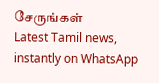சேருங்கள்
Latest Tamil news, instantly on WhatsApp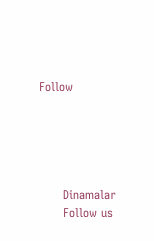Follow





      Dinamalar
      Follow us